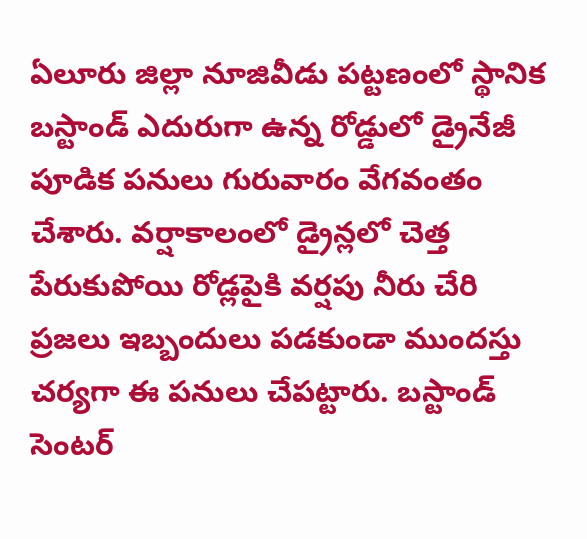ఏలూరు జిల్లా నూజివీడు పట్టణంలో స్థానిక బస్టాండ్ ఎదురుగా ఉన్న రోడ్డులో డ్రైనేజీ పూడిక పనులు గురువారం వేగవంతం చేశారు. వర్షాకాలంలో డ్రైన్లలో చెత్త పేరుకుపోయి రోడ్లపైకి వర్షపు నీరు చేరి ప్రజలు ఇబ్బందులు పడకుండా ముందస్తు చర్యగా ఈ పనులు చేపట్టారు. బస్టాండ్ సెంటర్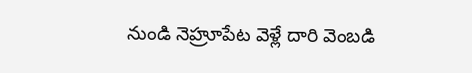నుండి నెహ్రూపేట వెళ్లే దారి వెంబడి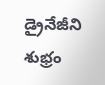డ్రైనేజీని శుభ్రం